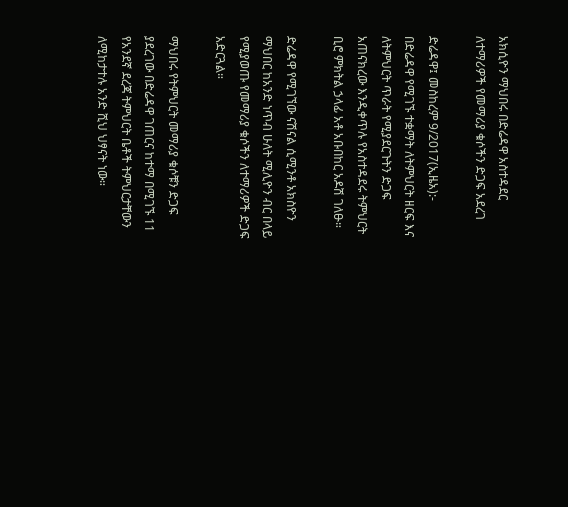አክሲዮን ማህበሩ በድሬዳዋ አስተዳደር ለተማሪዎች የመማሪያ ቁሶችን ድጋፍ አደረገ

ድሬዳዋ፤ መስከረም 9/2017(ኢዜአ):- በድሬዳዋ የሚገኙ ተቋማት ለትምህርት ዘርፍ እና ለትምህርት ጥራት የሚያደርጉትን ድጋፍ አጠናክረው እንዲቀጥሉ የአስተዳደሩ ትምህርት ቢሮ ምክትል ኃላፊ አቶ አቡበከር አዶሽ ገለፁ።

ድሬዳዋ የሚገኘው ናሽናል ሲሚንቶ አክስዮን ማህበር ከአንድ ነጥብ ሁለት ሚሊዮን ብር በላይ የሚያወጡ የመማሪያ ቁሶችን ለተማሪዎች ድጋፍ አድርጓል።

ማህበሩ የትምህርት መማሪያ ቁሶቹን ድጋፍ ያደረገው በድሬዳዋ ገጠርና ከተማ በሚገኙ 11 የአንደኛ ደረጃ ትምህርት ቤቶች ትምህርታቸውን ለሚከታተሉ አንድ ሺህ ህፃናት ነው።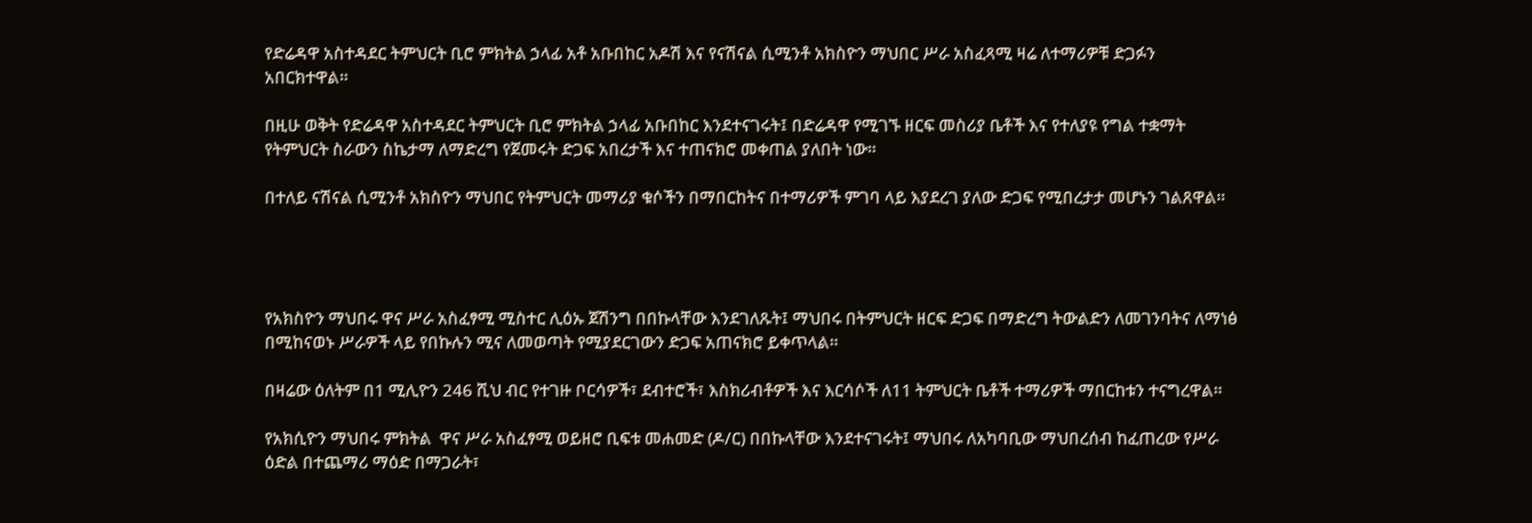የድሬዳዋ አስተዳደር ትምህርት ቢሮ ምክትል ኃላፊ አቶ አቡበከር አዶሽ እና የናሽናል ሲሚንቶ አክስዮን ማህበር ሥራ አስፈጻሚ ዛሬ ለተማሪዎቹ ድጋፉን አበርክተዋል።

በዚሁ ወቅት የድሬዳዋ አስተዳደር ትምህርት ቢሮ ምክትል ኃላፊ አቡበከር እንደተናገሩት፤ በድሬዳዋ የሚገኙ ዘርፍ መስሪያ ቤቶች እና የተለያዩ የግል ተቋማት የትምህርት ስራውን ስኬታማ ለማድረግ የጀመሩት ድጋፍ አበረታች እና ተጠናክሮ መቀጠል ያለበት ነው።

በተለይ ናሽናል ሲሚንቶ አክስዮን ማህበር የትምህርት መማሪያ ቁሶችን በማበርከትና በተማሪዎች ምገባ ላይ እያደረገ ያለው ድጋፍ የሚበረታታ መሆኑን ገልጸዋል።




የአክስዮን ማህበሩ ዋና ሥራ አስፈፃሚ ሚስተር ሊዕኡ ጀሽንግ በበኩላቸው እንደገለጹት፤ ማህበሩ በትምህርት ዘርፍ ድጋፍ በማድረግ ትውልድን ለመገንባትና ለማነፅ በሚከናወኑ ሥራዎች ላይ የበኩሉን ሚና ለመወጣት የሚያደርገውን ድጋፍ አጠናክሮ ይቀጥላል።

በዛሬው ዕለትም በ1 ሚሊዮን 246 ሺህ ብር የተገዙ ቦርሳዎች፣ ደብተሮች፣ እስክሪብቶዎች እና እርሳሶች ለ11 ትምህርት ቤቶች ተማሪዎች ማበርከቱን ተናግረዋል።

የአክሲዮን ማህበሩ ምክትል  ዋና ሥራ አስፈፃሚ ወይዘሮ ቢፍቱ መሐመድ (ዶ/ር) በበኩላቸው እንደተናገሩት፤ ማህበሩ ለአካባቢው ማህበረሰብ ከፈጠረው የሥራ ዕድል በተጨማሪ ማዕድ በማጋራት፣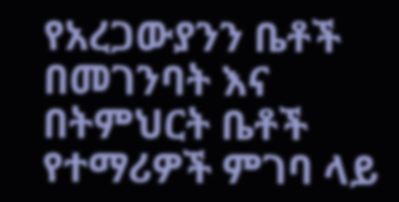የአረጋውያንን ቤቶች በመገንባት እና በትምህርት ቤቶች የተማሪዎች ምገባ ላይ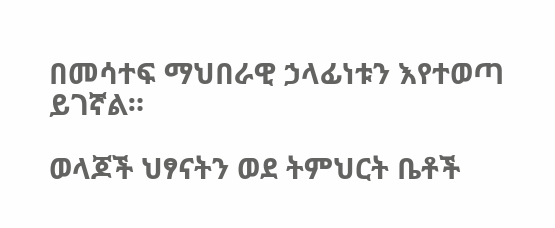በመሳተፍ ማህበራዊ ኃላፊነቱን እየተወጣ ይገኛል።

ወላጆች ህፃናትን ወደ ትምህርት ቤቶች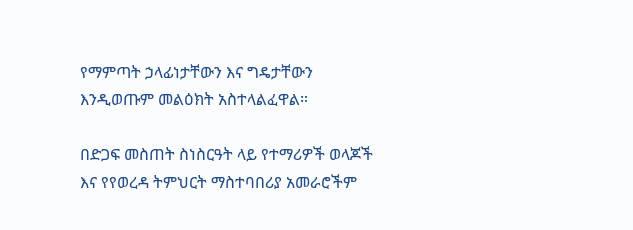የማምጣት ኃላፊነታቸውን እና ግዴታቸውን እንዲወጡም መልዕክት አስተላልፈዋል።

በድጋፍ መስጠት ስነስርዓት ላይ የተማሪዎች ወላጆች እና የየወረዳ ትምህርት ማስተባበሪያ አመራሮችም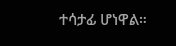ተሳታፊ ሆነዋል።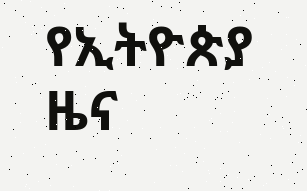የኢትዮጵያ ዜና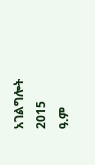አገልግሎት
2015
ዓ.ም